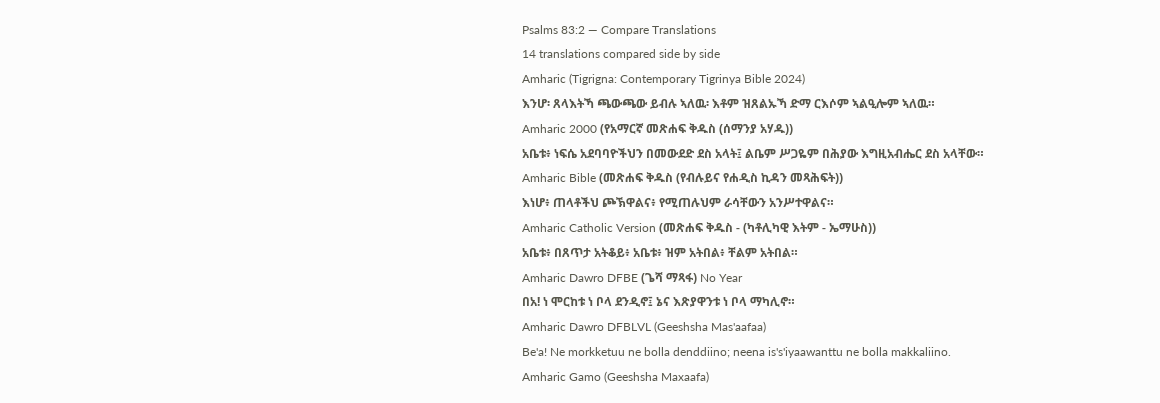Psalms 83:2 — Compare Translations
14 translations compared side by side
Amharic (Tigrigna: Contemporary Tigrinya Bible 2024)
እንሆ፡ ጸላእትኻ ጫውጫው ይብሉ ኣለዉ፡ እቶም ዝጸልኡኻ ድማ ርእሶም ኣልዒሎም ኣለዉ።
Amharic 2000 (የአማርኛ መጽሐፍ ቅዱስ (ሰማንያ አሃዱ))
አቤቱ፥ ነፍሴ አደባባዮችህን በመውደድ ደስ አላት፤ ልቤም ሥጋዬም በሕያው እግዚአብሔር ደስ አላቸው።
Amharic Bible (መጽሐፍ ቅዱስ (የብሉይና የሐዲስ ኪዳን መጻሕፍት))
እነሆ፥ ጠላቶችህ ጮኽዋልና፥ የሚጠሉህም ራሳቸውን አንሥተዋልና።
Amharic Catholic Version (መጽሐፍ ቅዱስ - (ካቶሊካዊ እትም - ኤማሁስ))
አቤቱ፥ በጸጥታ አትቆይ፥ አቤቱ፥ ዝም አትበል፥ ቸልም አትበል።
Amharic Dawro DFBE (ጌሻ ማጻፋ) No Year
በአ! ነ ሞርከቱ ነ ቦላ ደንዲኖ፤ ኔና እጽያዋንቱ ነ ቦላ ማካሊኖ።
Amharic Dawro DFBLVL (Geeshsha Mas'aafaa)
Be'a! Ne morkketuu ne bolla denddiino; neena is's'iyaawanttu ne bolla makkaliino.
Amharic Gamo (Geeshsha Maxaafa)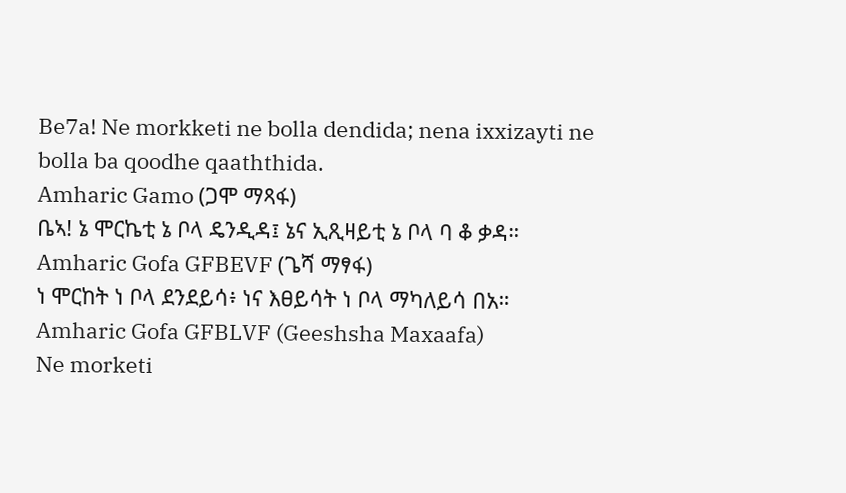Be7a! Ne morkketi ne bolla dendida; nena ixxizayti ne bolla ba qoodhe qaaththida.
Amharic Gamo (ጋሞ ማጻፋ)
ቤኣ! ኔ ሞርኬቲ ኔ ቦላ ዴንዲዳ፤ ኔና ኢጺዛይቲ ኔ ቦላ ባ ቆ ቃዳ።
Amharic Gofa GFBEVF (ጌሻ ማፃፋ)
ነ ሞርከት ነ ቦላ ደንደይሳ፥ ነና እፀይሳት ነ ቦላ ማካለይሳ በአ።
Amharic Gofa GFBLVF (Geeshsha Maxaafa)
Ne morketi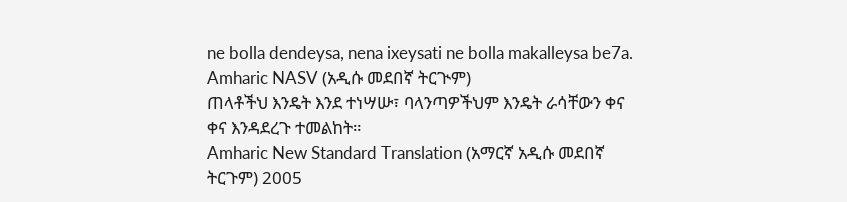ne bolla dendeysa, nena ixeysati ne bolla makalleysa be7a.
Amharic NASV (አዲሱ መደበኛ ትርጒም)
ጠላቶችህ እንዴት እንደ ተነሣሡ፣ ባላንጣዎችህም እንዴት ራሳቸውን ቀና ቀና እንዳደረጉ ተመልከት።
Amharic New Standard Translation (አማርኛ አዲሱ መደበኛ ትርጉም) 2005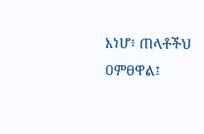እነሆ፥ ጠላቶችህ ዐምፀዋል፤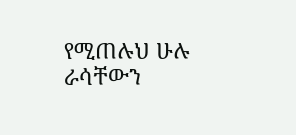የሚጠሉህ ሁሉ ራሳቸውን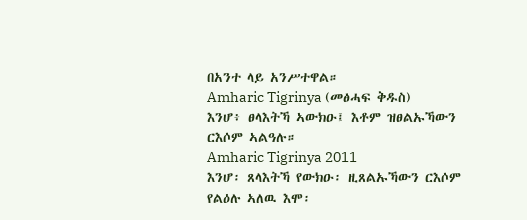በአንተ ላይ አንሥተዋል።
Amharic Tigrinya (መፅሓፍ ቅዱስ)
እንሆ፥ ፀላእትኻ ኣውክዑ፤ እቶም ዝፀልኡኻውን ርእሶም ኣልዓሉ።
Amharic Tigrinya 2011
እንሆ፡ ጸላእትኻ የውክዑ፡ ዚጸልኡኻውን ርእሶም የልዕሉ ኣለዉ እሞ፡